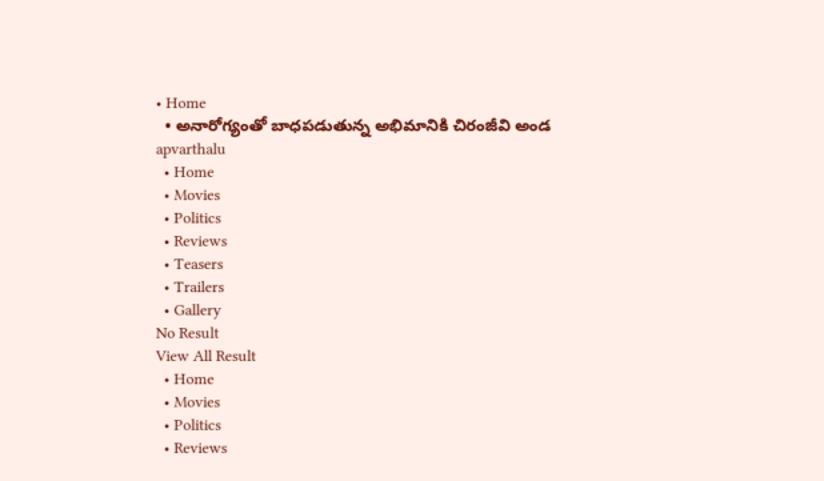• Home
  • అనారోగ్యంతో బాధపడుతున్న అభిమానికి చిరంజీవి అండ
apvarthalu
  • Home
  • Movies
  • Politics
  • Reviews
  • Teasers
  • Trailers
  • Gallery
No Result
View All Result
  • Home
  • Movies
  • Politics
  • Reviews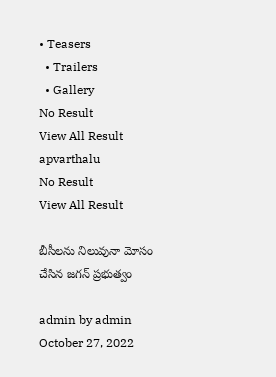• Teasers
  • Trailers
  • Gallery
No Result
View All Result
apvarthalu
No Result
View All Result

బీసీలను నిలువునా మోసం చేసిన జగన్ ప్రభుత్వం

admin by admin
October 27, 2022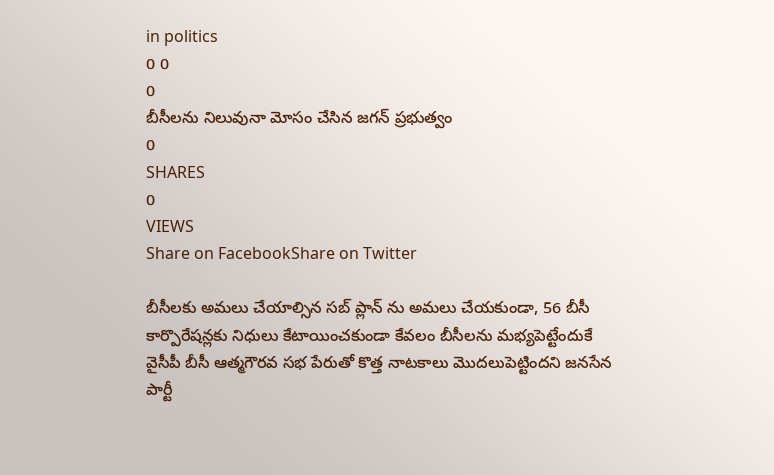in politics
0 0
0
బీసీలను నిలువునా మోసం చేసిన జగన్ ప్రభుత్వం
0
SHARES
0
VIEWS
Share on FacebookShare on Twitter

బీసీలకు అమలు చేయాల్సిన సబ్ ప్లాన్ ను అమలు చేయకుండా, 56 బీసీ కార్పొరేషన్లకు నిధులు కేటాయించకుండా కేవలం బీసీలను మభ్యపెట్టేందుకే వైసీపీ బీసీ ఆత్మగౌరవ సభ పేరుతో కొత్త నాటకాలు మొదలుపెట్టిందని జనసేన పార్టీ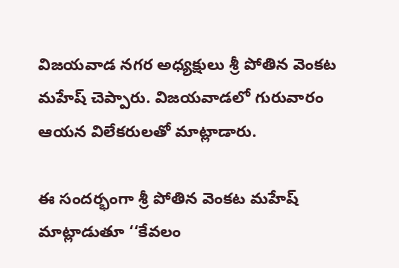విజయవాడ నగర అధ్యక్షులు శ్రీ పోతిన వెంకట మహేష్ చెప్పారు. విజయవాడలో గురువారం ఆయన విలేకరులతో మాట్లాడారు.

ఈ సందర్భంగా శ్రీ పోతిన వెంకట మహేష్ మాట్లాడుతూ ‘‘కేవలం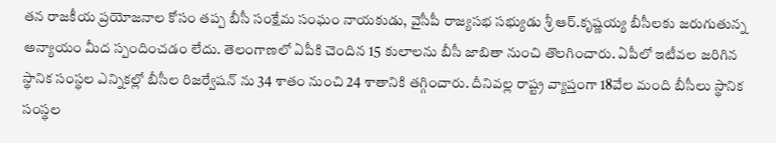తన రాజకీయ ప్రయోజనాల కోసం తప్ప బీసీ సంక్షేమ సంఘం నాయకుడు, వైసీపీ రాజ్యసభ సభ్యుడు శ్రీ ఆర్.కృష్ణయ్య బీసీలకు జరుగుతున్న అన్యాయం మీద స్పందించడం లేదు. తెలంగాణలో ఏపీకి చెందిన 15 కులాలను బీసీ జాబితా నుంచి తొలగించారు. ఏపీలో ఇటీవల జరిగిన స్థానిక సంస్థల ఎన్నికల్లో బీసీల రిజర్వేషన్ ను 34 శాతం నుంచి 24 శాతానికి తగ్గించారు. దీనివల్ల రాష్ట్ర వ్యాప్తంగా 18వేల మంది బీసీలు స్థానిక సంస్థల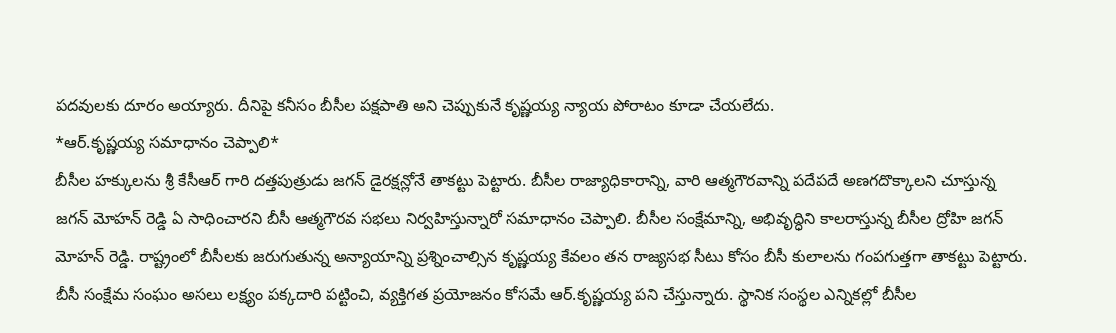పదవులకు దూరం అయ్యారు. దీనిపై కనీసం బీసీల పక్షపాతి అని చెప్పుకునే కృష్ణయ్య న్యాయ పోరాటం కూడా చేయలేదు.
*ఆర్.కృష్ణయ్య సమాధానం చెప్పాలి*
బీసీల హక్కులను శ్రీ కేసీఆర్ గారి దత్తపుత్రుడు జగన్ డైరక్షన్లోనే తాకట్టు పెట్టారు. బీసీల రాజ్యాధికారాన్ని, వారి ఆత్మగౌరవాన్ని పదేపదే అణగదొక్కాలని చూస్తున్న జగన్ మోహన్ రెడ్డి ఏ సాధించారని బీసీ ఆత్మగౌరవ సభలు నిర్వహిస్తున్నారో సమాధానం చెప్పాలి. బీసీల సంక్షేమాన్ని, అభివృద్ధిని కాలరాస్తున్న బీసీల ద్రోహి జగన్ మోహన్ రెడ్డి. రాష్ట్రంలో బీసీలకు జరుగుతున్న అన్యాయాన్ని ప్రశ్నించాల్సిన కృష్ణయ్య కేవలం తన రాజ్యసభ సీటు కోసం బీసీ కులాలను గంపగుత్తగా తాకట్టు పెట్టారు. బీసీ సంక్షేమ సంఘం అసలు లక్ష్యం పక్కదారి పట్టించి, వ్యక్తిగత ప్రయోజనం కోసమే ఆర్.కృష్ణయ్య పని చేస్తున్నారు. స్థానిక సంస్థల ఎన్నికల్లో బీసీల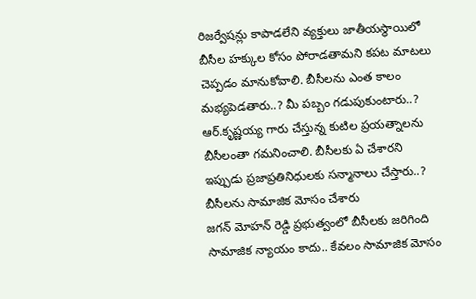రిజర్వేషన్లు కాపాడలేని వ్యక్తులు జాతీయస్థాయిలో బీసీల హక్కుల కోసం పోరాడతామని కపట మాటలు చెప్పడం మానుకోవాలి. బీసీలను ఎంత కాలం మభ్యపెడతారు..? మీ పబ్బం గడుపుకుంటారు..? ఆర్.కృష్ణయ్య గారు చేస్తున్న కుటిల ప్రయత్నాలను బీసీలంతా గమనించాలి. బీసీలకు ఏ చేశారని ఇప్పుడు ప్రజాప్రతినిధులకు సన్మానాలు చేస్తారు..?
బీసీలను సామాజిక మోసం చేశారు
జగన్ మోహన్ రెడ్డి ప్రభుత్వంలో బీసీలకు జరిగింది సామాజిక న్యాయం కాదు.. కేవలం సామాజిక మోసం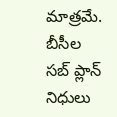మాత్రమే. బీసీల సబ్ ప్లాన్ నిధులు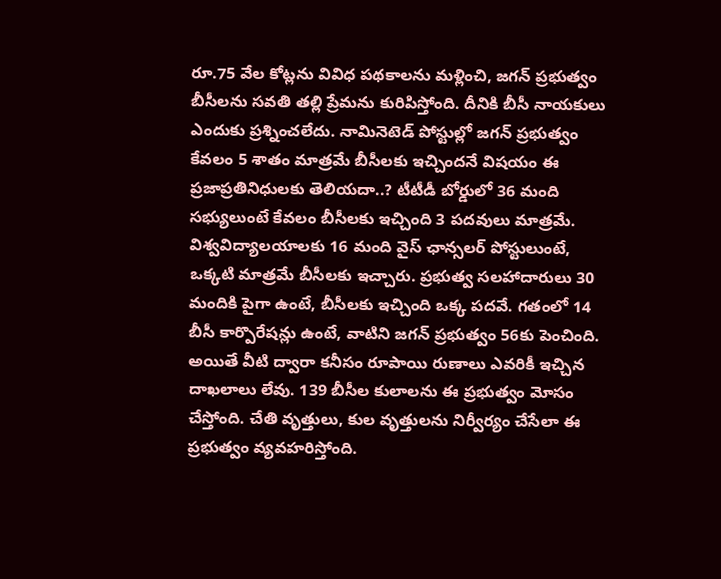రూ.75 వేల కోట్లను వివిధ పథకాలను మళ్లించి, జగన్ ప్రభుత్వం బీసీలను సవతి తల్లి ప్రేమను కురిపిస్తోంది. దీనికి బీసీ నాయకులు ఎందుకు ప్రశ్నించలేదు. నామినెటెడ్ పోస్టుల్లో జగన్ ప్రభుత్వం కేవలం 5 శాతం మాత్రమే బీసీలకు ఇచ్చిందనే విషయం ఈ ప్రజాప్రతినిధులకు తెలియదా..? టీటీడీ బోర్డులో 36 మంది సభ్యులుంటే కేవలం బీసీలకు ఇచ్చింది 3 పదవులు మాత్రమే. విశ్వవిద్యాలయాలకు 16 మంది వైస్ ఛాన్సలర్ పోస్టులుంటే, ఒక్కటి మాత్రమే బీసీలకు ఇచ్చారు. ప్రభుత్వ సలహాదారులు 30 మందికి పైగా ఉంటే, బీసీలకు ఇచ్చింది ఒక్క పదవే. గతంలో 14 బీసీ కార్పొరేషన్లు ఉంటే, వాటిని జగన్ ప్రభుత్వం 56కు పెంచింది. అయితే వీటి ద్వారా కనీసం రూపాయి రుణాలు ఎవరికీ ఇచ్చిన దాఖలాలు లేవు. 139 బీసీల కులాలను ఈ ప్రభుత్వం మోసం చేస్తోంది. చేతి వృత్తులు, కుల వృత్తులను నిర్వీర్యం చేసేలా ఈ ప్రభుత్వం వ్యవహరిస్తోంది.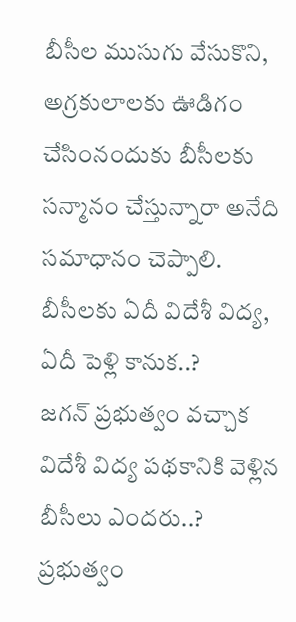బీసీల ముసుగు వేసుకొని, అగ్రకులాలకు ఊడిగం చేసింనందుకు బీసీలకు సన్మానం చేస్తున్నారా అనేది సమాధానం చెప్పాలి.
బీసీలకు ఏదీ విదేశీ విద్య, ఏదీ పెళ్లి కానుక..?
జగన్ ప్రభుత్వం వచ్చాక విదేశీ విద్య పథకానికి వెళ్లిన బీసీలు ఎందరు..? ప్రభుత్వం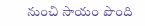నుంచి సాయం పొంది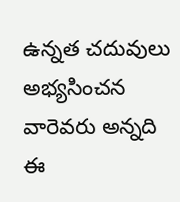ఉన్నత చదువులు అభ్యసించన వారెవరు అన్నది ఈ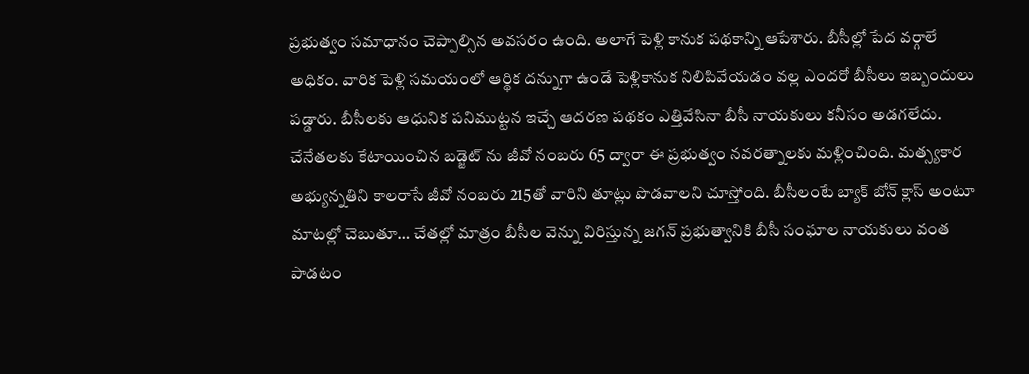ప్రభుత్వం సమాధానం చెప్పాల్సిన అవసరం ఉంది. అలాగే పెళ్లి కానుక పథకాన్ని ఆపేశారు. బీసీల్లో పేద వర్గాలే అధికం. వారిక పెళ్లి సమయంలో ఆర్థిక దన్నుగా ఉండే పెళ్లికానుక నిలిపివేయడం వల్ల ఎందరో బీసీలు ఇబ్బందులు పడ్డారు. బీసీలకు ఆధునిక పనిముట్టన ఇచ్చే ఆదరణ పథకం ఎత్తివేసినా బీసీ నాయకులు కనీసం అడగలేదు. చేనేతలకు కేటాయించిన బడ్జెట్ ను జీవో నంబరు 65 ద్వారా ఈ ప్రభుత్వం నవరత్నాలకు మళ్లించింది. మత్స్యకార అభ్యున్నతిని కాలరాసే జీవో నంబరు 215తో వారిని తూట్లు పొడవాలని చూస్తోంది. బీసీలంటే బ్యాక్ బోన్ క్లాస్ అంటూ మాటల్లో చెబుతూ… చేతల్లో మాత్రం బీసీల వెన్ను విరిస్తున్న జగన్ ప్రభుత్వానికి బీసీ సంఘాల నాయకులు వంత పాడటం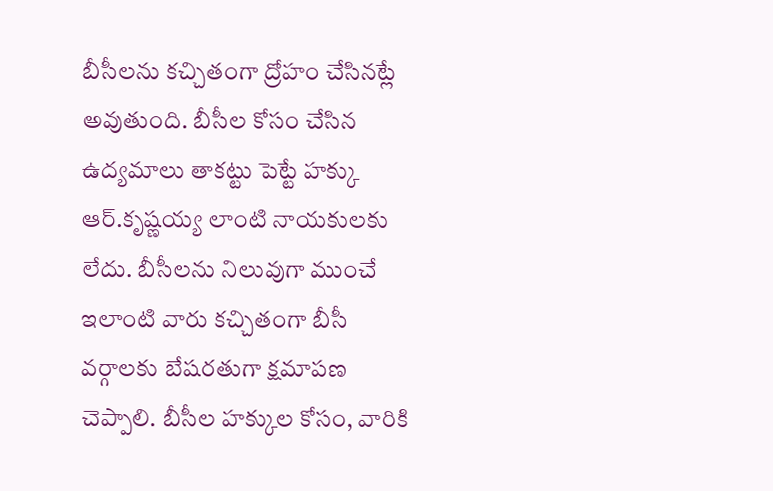బీసీలను కచ్చితంగా ద్రోహం చేసినట్లే అవుతుంది. బీసీల కోసం చేసిన ఉద్యమాలు తాకట్టు పెట్టే హక్కు ఆర్.కృష్ణయ్య లాంటి నాయకులకు లేదు. బీసీలను నిలువుగా ముంచే ఇలాంటి వారు కచ్చితంగా బీసీ వర్గాలకు బేషరతుగా క్షమాపణ చెప్పాలి. బీసీల హక్కుల కోసం, వారికి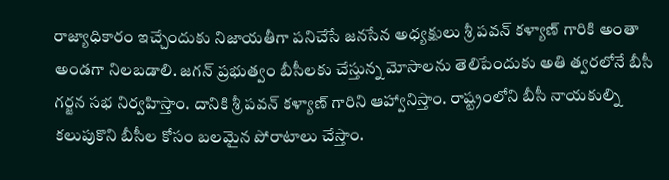రాజ్యాధికారం ఇచ్చేందుకు నిజాయతీగా పనిచేసే జనసేన అధ్యక్షులు శ్రీ పవన్ కళ్యాణ్ గారికి అంతా అండగా నిలబడాలి. జగన్ ప్రభుత్వం బీసీలకు చేస్తున్న మోసాలను తెలిపేందుకు అతి త్వరలోనే బీసీ గర్జన సభ నిర్వహిస్తాం. దానికి శ్రీ పవన్ కళ్యాణ్ గారిని ఆహ్వానిస్తాం. రాష్ట్రంలోని బీసీ నాయకుల్ని కలుపుకొని బీసీల కోసం బలమైన పోరాటాలు చేస్తాం.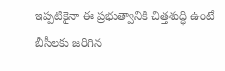ఇప్పటికైనా ఈ ప్రభుత్వానికి చిత్తశుద్ధి ఉంటే బీసీలకు జరిగిన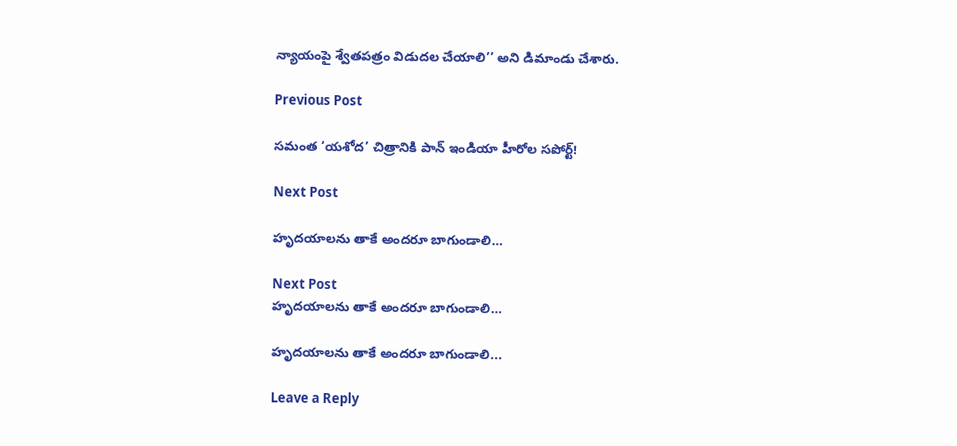న్యాయంపై శ్వేతపత్రం విడుదల చేయాలి’’ అని డిమాండు చేశారు.

Previous Post

సమంత ‘యశోద’ చిత్రానికి పాన్ ఇండియా హీరోల సపోర్ట్!

Next Post

హృదయాలను తాకే అందరూ బాగుండాలి…

Next Post
హృదయాలను తాకే అందరూ బాగుండాలి…

హృదయాలను తాకే అందరూ బాగుండాలి...

Leave a Reply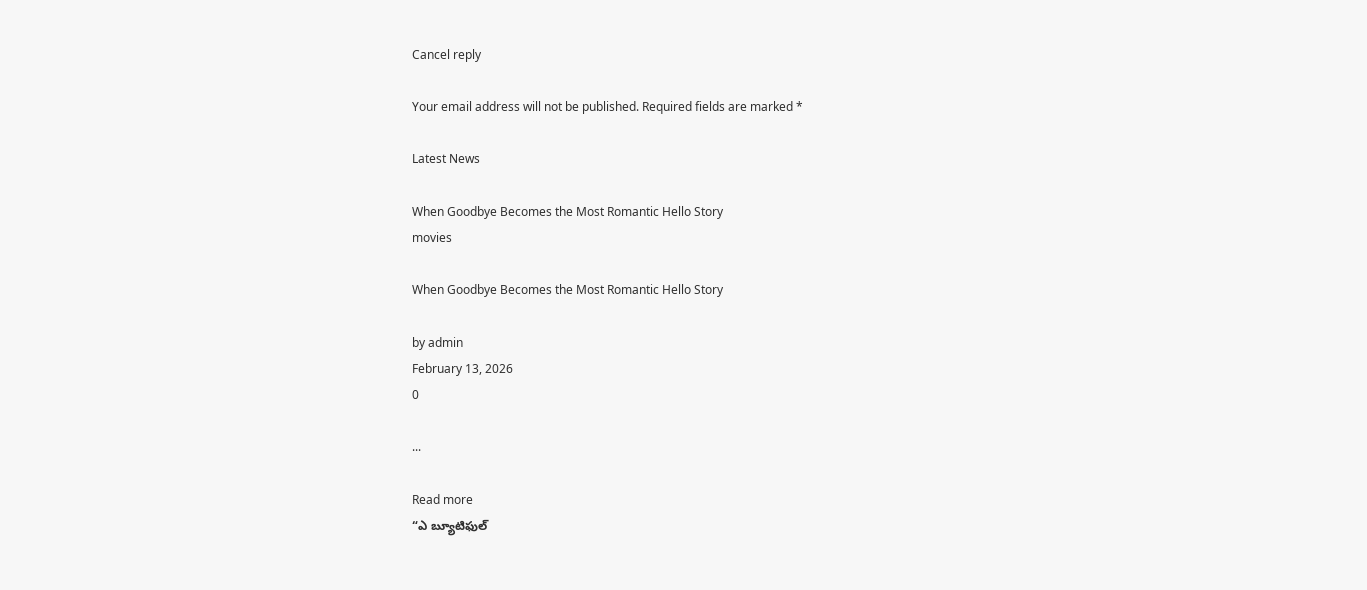Cancel reply

Your email address will not be published. Required fields are marked *

Latest News

When Goodbye Becomes the Most Romantic Hello Story
movies

When Goodbye Becomes the Most Romantic Hello Story

by admin
February 13, 2026
0

...

Read more
“ఎ బ్యూటిఫుల్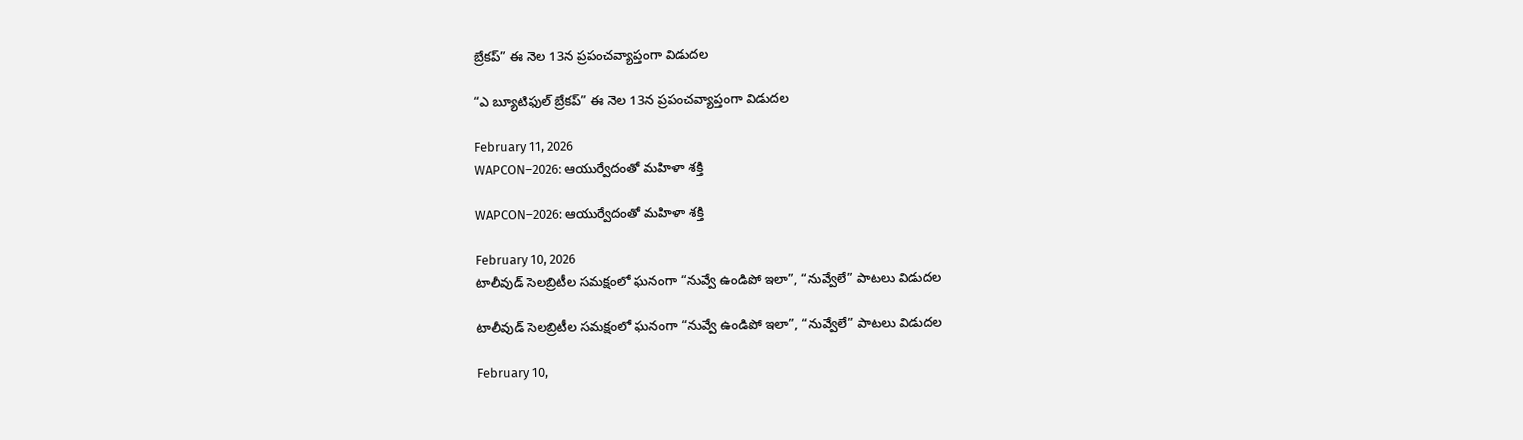బ్రేకప్” ఈ నెల 13న ప్రపంచవ్యాప్తంగా విడుదల

“ఎ బ్యూటిఫుల్ బ్రేకప్” ఈ నెల 13న ప్రపంచవ్యాప్తంగా విడుదల

February 11, 2026
WAPCON–2026: ఆయుర్వేదంతో మహిళా శక్తి

WAPCON–2026: ఆయుర్వేదంతో మహిళా శక్తి

February 10, 2026
టాలీవుడ్ సెలబ్రిటీల సమక్షంలో ఘనంగా “నువ్వే ఉండిపో ఇలా”, “నువ్వేలే” పాటలు విడుదల

టాలీవుడ్ సెలబ్రిటీల సమక్షంలో ఘనంగా “నువ్వే ఉండిపో ఇలా”, “నువ్వేలే” పాటలు విడుదల

February 10,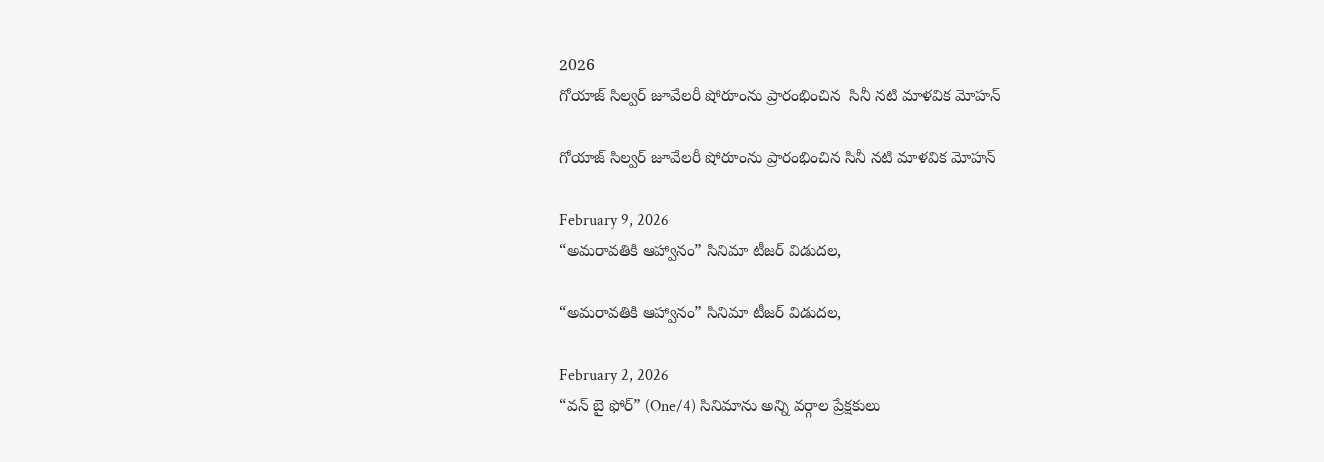2026
గోయాజ్ సిల్వర్ జూవేలరీ షోరూంను ప్రారంభించిన  సినీ నటి మాళవిక మోహన్

గోయాజ్ సిల్వర్ జూవేలరీ షోరూంను ప్రారంభించిన సినీ నటి మాళవిక మోహన్

February 9, 2026
“అమరావతికి ఆహ్వానం” సినిమా టీజర్ విడుద‌ల‌,

“అమరావతికి ఆహ్వానం” సినిమా టీజర్ విడుద‌ల‌,

February 2, 2026
“వన్ బై ఫోర్” (One/4) సినిమాను అన్ని వర్గాల ప్రేక్షకులు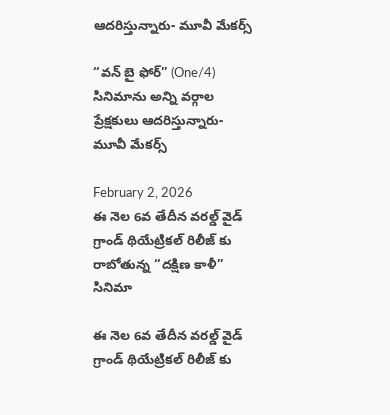ఆదరిస్తున్నారు- మూవీ మేకర్స్

“వన్ బై ఫోర్” (One/4) సినిమాను అన్ని వర్గాల ప్రేక్షకులు ఆదరిస్తున్నారు- మూవీ మేకర్స్

February 2, 2026
ఈ నెల 6వ తేదీన వరల్డ్ వైడ్ గ్రాండ్ థియేట్రికల్ రిలీజ్ కు రాబోతున్న “దక్షిణ కాళీ” సినిమా

ఈ నెల 6వ తేదీన వరల్డ్ వైడ్ గ్రాండ్ థియేట్రికల్ రిలీజ్ కు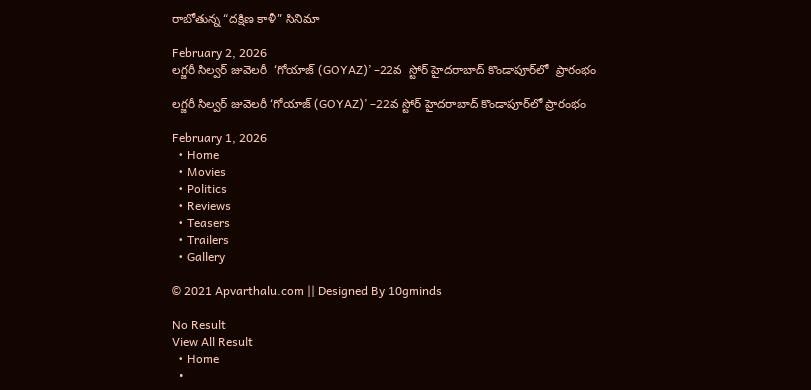రాబోతున్న “దక్షిణ కాళీ” సినిమా

February 2, 2026
లగ్జరీ సిల్వర్ జువెలరీ  ‘గోయాజ్ (GOYAZ)’ –22వ  స్టోర్ హైదరాబాద్ కొండాపూర్‌లో  ప్రారంభం

లగ్జరీ సిల్వర్ జువెలరీ ‘గోయాజ్ (GOYAZ)’ –22వ స్టోర్ హైదరాబాద్ కొండాపూర్‌లో ప్రారంభం

February 1, 2026
  • Home
  • Movies
  • Politics
  • Reviews
  • Teasers
  • Trailers
  • Gallery

© 2021 Apvarthalu.com || Designed By 10gminds

No Result
View All Result
  • Home
  •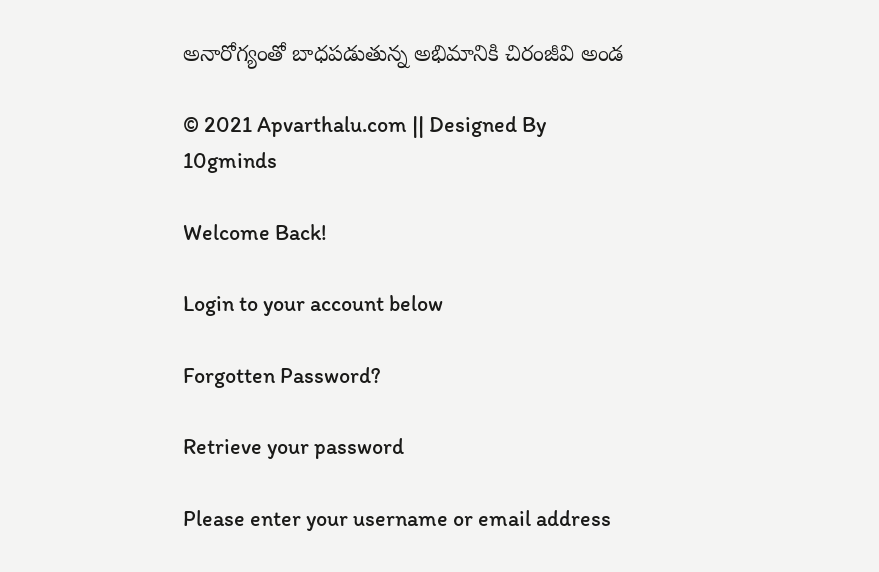అనారోగ్యంతో బాధపడుతున్న అభిమానికి చిరంజీవి అండ

© 2021 Apvarthalu.com || Designed By 10gminds

Welcome Back!

Login to your account below

Forgotten Password?

Retrieve your password

Please enter your username or email address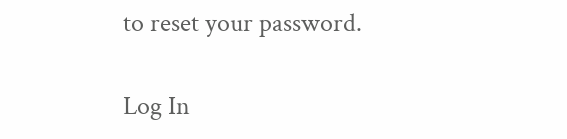to reset your password.

Log In